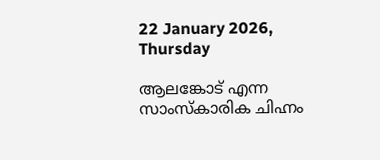22 January 2026, Thursday

ആലങ്കോട്‌ എന്ന സാംസ്‌കാരിക ചിഹ്നം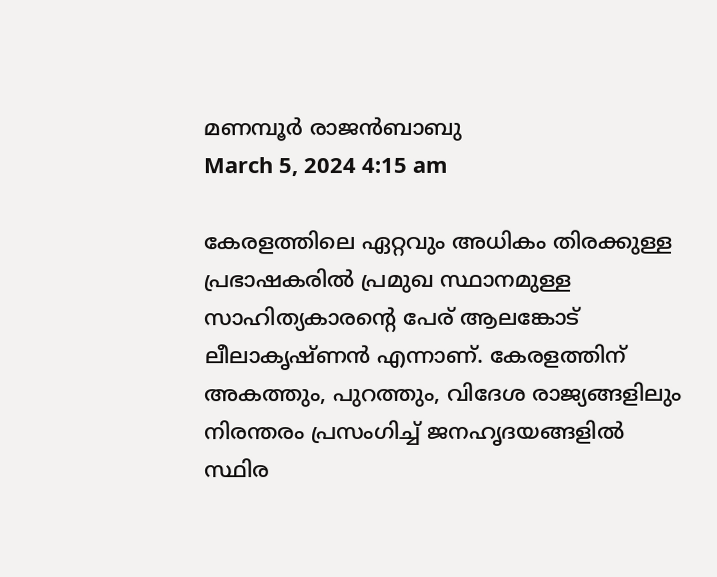മണമ്പൂര്‍ രാജന്‍ബാബു
March 5, 2024 4:15 am

കേരളത്തിലെ ഏറ്റവും അധികം തിരക്കുള്ള പ്രഭാഷകരില്‍ പ്രമുഖ സ്ഥാനമുള്ള സാഹിത്യകാരന്റെ പേര്‌ ആലങ്കോട്‌ ലീലാകൃഷ്ണന്‍ എന്നാണ്‌. കേരളത്തിന്‌ അകത്തും, പുറത്തും, വിദേശ രാജ്യങ്ങളിലും നിരന്തരം പ്രസംഗിച്ച്‌ ജനഹൃദയങ്ങളില്‍ സ്ഥിര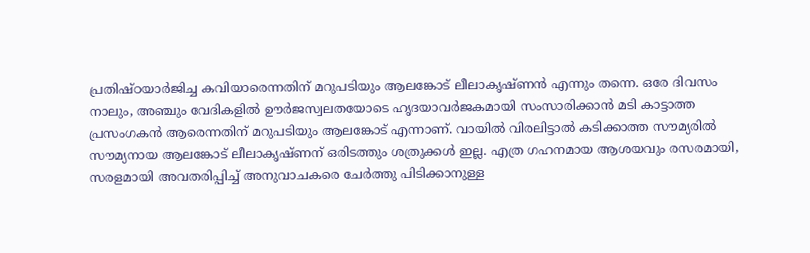പ്രതിഷ്ഠയാര്‍ജിച്ച കവിയാരെന്നതിന്‌ മറുപടിയും ആലങ്കോട്‌ ലീലാകൃഷ്ണന്‍ എന്നും തന്നെ. ഒരേ ദിവസം നാലും, അഞ്ചും വേദികളില്‍ ഊര്‍ജസ്വലതയോടെ ഹൃദയാവര്‍ജകമായി സംസാരിക്കാന്‍ മടി കാട്ടാത്ത പ്രസംഗകന്‍ ആരെന്നതിന്‌ മറുപടിയും ആലങ്കോട്‌ എന്നാണ്‌. വായില്‍ വിരലിട്ടാല്‍ കടിക്കാത്ത സൗമ്യരില്‍ സൗമ്യനായ ആലങ്കോട്‌ ലീലാകൃഷ്ണന്‌ ഒരിടത്തും ശത്രുക്കള്‍ ഇല്ല. എത്ര ഗഹനമായ ആശയവും രസരമായി, സരളമായി അവതരിപ്പിച്ച്‌ അനുവാചകരെ ചേര്‍ത്തു പിടിക്കാനുള്ള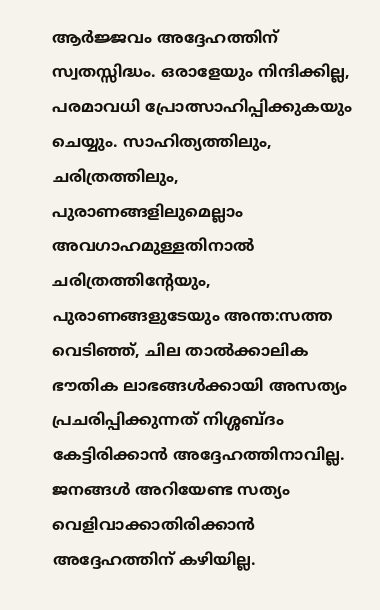ആര്‍ജ്ജവം അദ്ദേഹത്തിന്‌ സ്വതസ്സിദ്ധം. ഒരാളേയും നിന്ദിക്കില്ല, പരമാവധി പ്രോത്സാഹിപ്പിക്കുകയും ചെയ്യും. സാഹിത്യത്തിലും, ചരിത്രത്തിലും, പുരാണങ്ങളിലുമെല്ലാം അവഗാഹമുള്ളതിനാല്‍ ചരിത്രത്തിന്റേയും, പുരാണങ്ങളുടേയും അന്ത:സത്ത വെടിഞ്ഞ്‌, ചില താല്‍ക്കാലിക ഭൗതിക ലാഭങ്ങള്‍ക്കായി അസത്യം പ്രചരിപ്പിക്കുന്നത്‌ നിശ്ശബ്‌ദം കേട്ടിരിക്കാന്‍ അദ്ദേഹത്തിനാവില്ല. ജനങ്ങള്‍ അറിയേണ്ട സത്യം വെളിവാക്കാതിരിക്കാന്‍ അദ്ദേഹത്തിന് കഴിയില്ല.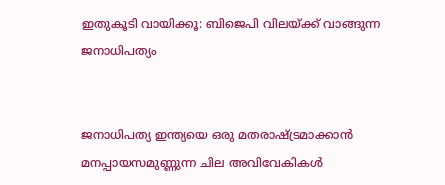ഇതുകൂടി വായിക്കൂ: ബിജെപി വിലയ്ക്ക് വാങ്ങുന്ന ജനാധിപത്യം


ജനാധിപത്യ ഇന്ത്യയെ ഒരു മതരാഷ്‌ട്രമാക്കാന്‍ മനപ്പായസമുണ്ണുന്ന ചില അവിവേകികള്‍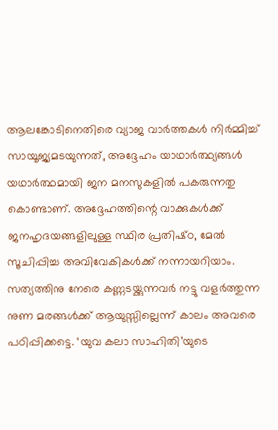ആലങ്കോടിനെതിരെ വ്യാജ വാര്‍ത്തകള്‍ നിര്‍മ്മിച്ച്‌ സായൂജ്യമടയുന്നത്‌, അദ്ദേഹം യാഥാര്‍ത്ഥ്യങ്ങള്‍ യഥാര്‍ത്ഥമായി ജന മനസുകളില്‍ പകരുന്നതു കൊണ്ടാണ്‌. അദ്ദേഹത്തിന്റെ വാക്കുകള്‍ക്ക്‌ ജനഹൃദയങ്ങളിലുള്ള സ്ഥിര പ്രതിഷ്‌ഠ, മേല്‍ സൂചിപ്പിച്ച അവിവേകികള്‍ക്ക്‌ നന്നായറിയാം. സത്യത്തിനു നേരെ കണ്ണടയ്ക്കുന്നവര്‍ നട്ടു വളര്‍ത്തുന്ന നുണ മരങ്ങള്‍ക്ക്‌ ആയുസ്സില്ലെന്ന്‌ കാലം അവരെ പഠിപ്പിക്കട്ടെ. ‘യുവ കലാ സാഹിതി’യുടെ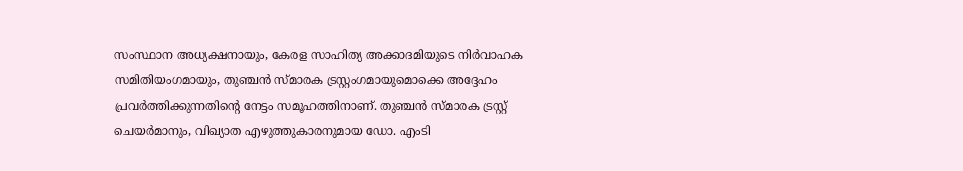സംസ്ഥാന അധ്യക്ഷനായും, കേരള സാഹിത്യ അക്കാദമിയുടെ നിര്‍വാഹക സമിതിയംഗമായും, തുഞ്ചന്‍ സ്‌മാരക ട്രസ്റ്റംഗമായുമൊക്കെ അദ്ദേഹം പ്രവര്‍ത്തിക്കുന്നതിന്റെ നേട്ടം സമൂഹത്തിനാണ്‌. തുഞ്ചന്‍ സ്മാരക ട്രസ്റ്റ്‌ ചെയര്‍മാനും, വിഖ്യാത എഴുത്തുകാരനുമായ ഡോ. എംടി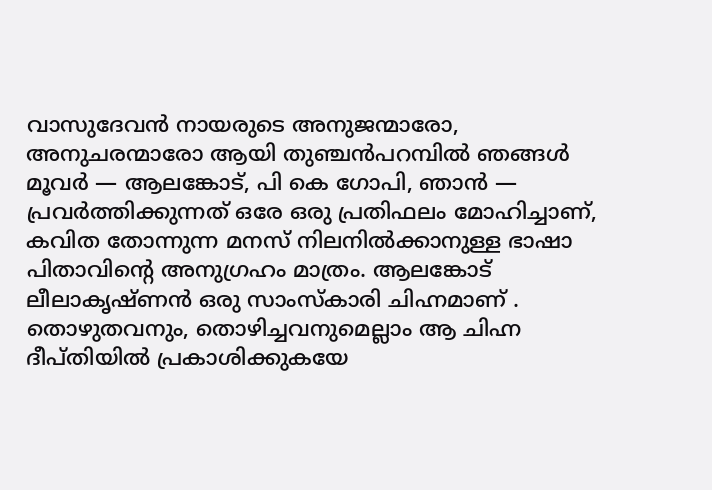വാസുദേവന്‍ നായരുടെ അനുജന്മാരോ, അനുചരന്മാരോ ആയി തുഞ്ചന്‍പറമ്പില്‍ ഞങ്ങള്‍ മൂവര്‍ — ആലങ്കോട്‌, പി കെ ഗോപി, ഞാന്‍ — പ്രവര്‍ത്തിക്കുന്നത്‌ ഒരേ ഒരു പ്രതിഫലം മോഹിച്ചാണ്, കവിത തോന്നുന്ന മനസ് നിലനില്‍ക്കാനുള്ള ഭാഷാ പിതാവിന്റെ അനുഗ്രഹം മാത്രം. ആലങ്കോട്‌ ലീലാകൃഷ്‌ണന്‍ ഒരു സാംസ്‌കാരി ചിഹ്നമാണ്‌ . തൊഴുതവനും, തൊഴിച്ചവനുമെല്ലാം ആ ചിഹ്ന ദീപ്‌തിയില്‍ പ്രകാശിക്കുകയേ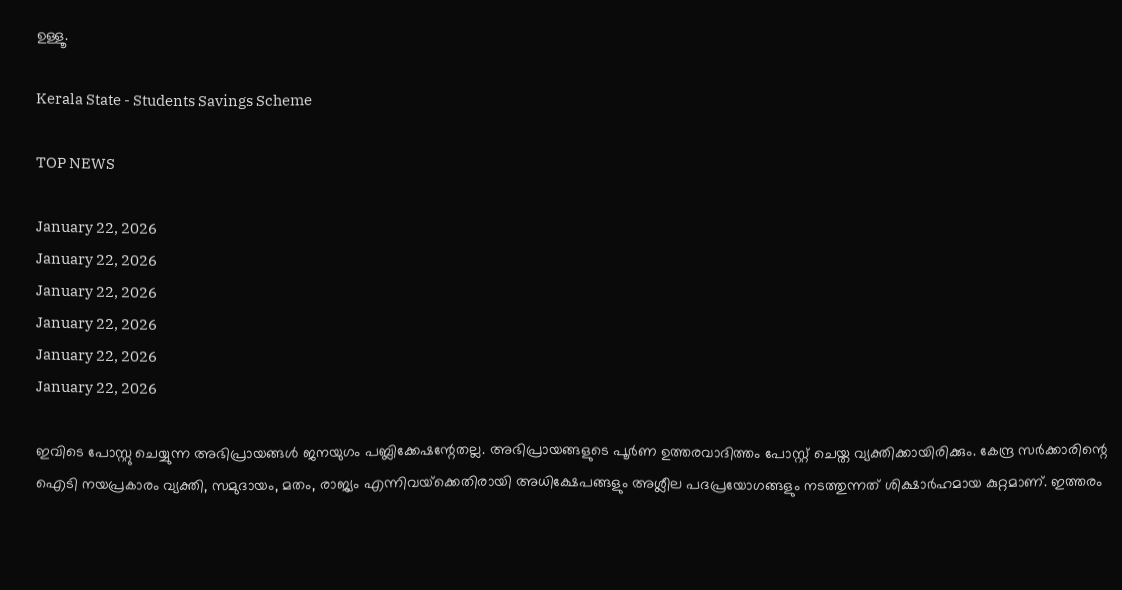ഉള്ളൂ.

Kerala State - Students Savings Scheme

TOP NEWS

January 22, 2026
January 22, 2026
January 22, 2026
January 22, 2026
January 22, 2026
January 22, 2026

ഇവിടെ പോസ്റ്റു ചെയ്യുന്ന അഭിപ്രായങ്ങള്‍ ജനയുഗം പബ്ലിക്കേഷന്റേതല്ല. അഭിപ്രായങ്ങളുടെ പൂര്‍ണ ഉത്തരവാദിത്തം പോസ്റ്റ് ചെയ്ത വ്യക്തിക്കായിരിക്കും. കേന്ദ്ര സര്‍ക്കാരിന്റെ ഐടി നയപ്രകാരം വ്യക്തി, സമുദായം, മതം, രാജ്യം എന്നിവയ്‌ക്കെതിരായി അധിക്ഷേപങ്ങളും അശ്ലീല പദപ്രയോഗങ്ങളും നടത്തുന്നത് ശിക്ഷാര്‍ഹമായ കുറ്റമാണ്. ഇത്തരം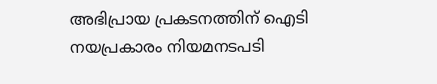അഭിപ്രായ പ്രകടനത്തിന് ഐടി നയപ്രകാരം നിയമനടപടി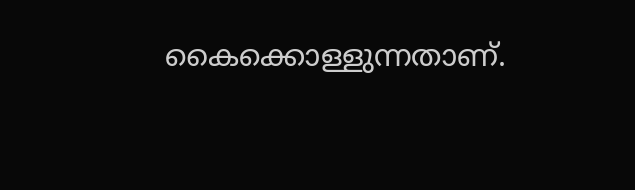കൈക്കൊള്ളുന്നതാണ്.